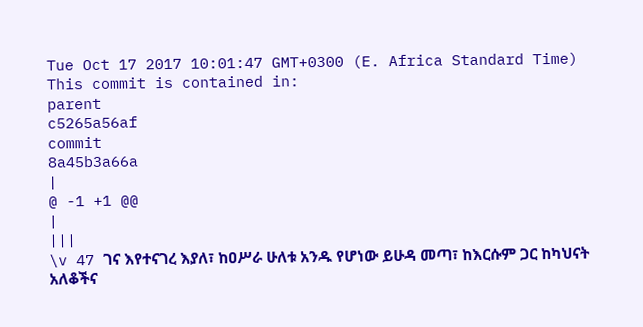Tue Oct 17 2017 10:01:47 GMT+0300 (E. Africa Standard Time)
This commit is contained in:
parent
c5265a56af
commit
8a45b3a66a
|
@ -1 +1 @@
|
|||
\v 47 ገና እየተናገረ እያለ፣ ከዐሥራ ሁለቱ አንዱ የሆነው ይሁዳ መጣ፣ ከእርሱም ጋር ከካህናት አለቆችና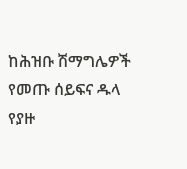ከሕዝቡ ሽማግሌዎች የመጡ ሰይፍና ዱላ የያዙ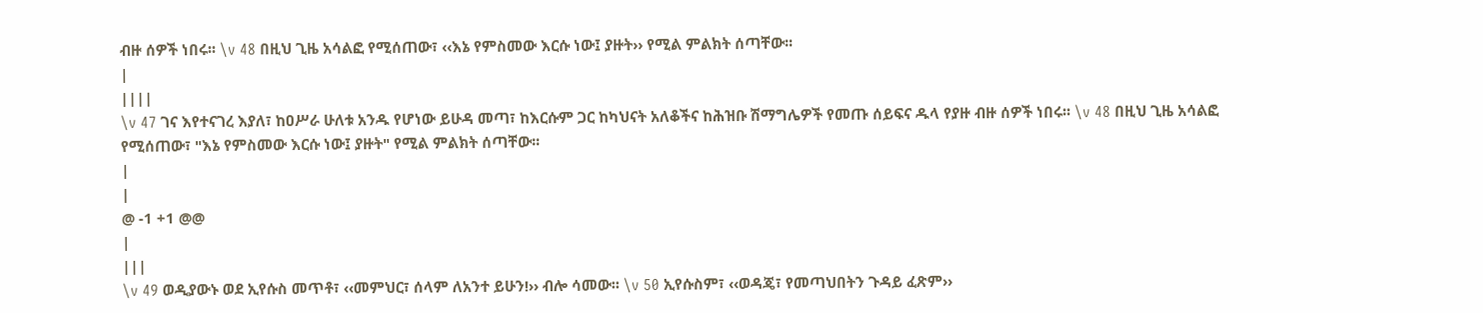ብዙ ሰዎች ነበሩ፡፡ \v 48 በዚህ ጊዜ አሳልፎ የሚሰጠው፣ ‹‹እኔ የምስመው እርሱ ነው፤ ያዙት›› የሚል ምልክት ሰጣቸው፡፡
|
||||
\v 47 ገና እየተናገረ እያለ፣ ከዐሥራ ሁለቱ አንዱ የሆነው ይሁዳ መጣ፣ ከእርሱም ጋር ከካህናት አለቆችና ከሕዝቡ ሽማግሌዎች የመጡ ሰይፍና ዱላ የያዙ ብዙ ሰዎች ነበሩ፡፡ \v 48 በዚህ ጊዜ አሳልፎ የሚሰጠው፣ "እኔ የምስመው እርሱ ነው፤ ያዙት" የሚል ምልክት ሰጣቸው፡፡
|
|
@ -1 +1 @@
|
|||
\v 49 ወዲያውኑ ወደ ኢየሱስ መጥቶ፣ ‹‹መምህር፣ ሰላም ለአንተ ይሁን!›› ብሎ ሳመው፡፡ \v 50 ኢየሱስም፣ ‹‹ወዳጄ፣ የመጣህበትን ጉዳይ ፈጽም››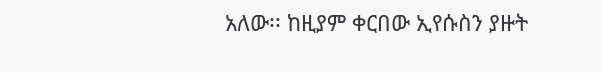አለው፡፡ ከዚያም ቀርበው ኢየሱስን ያዙት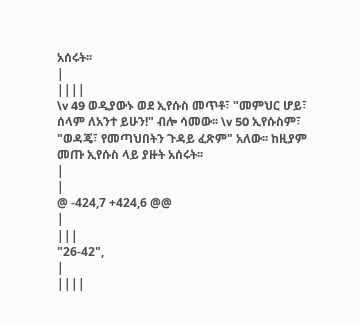አሰሩት፡፡
|
||||
\v 49 ወዲያውኑ ወደ ኢየሱስ መጥቶ፣ "መምህር ሆይ፣ ሰላም ለአንተ ይሁን!" ብሎ ሳመው፡፡ \v 50 ኢየሱስም፣ "ወዳጄ፣ የመጣህበትን ጉዳይ ፈጽም" አለው፡፡ ከዚያም መጡ ኢየሱስ ላይ ያዙት አሰሩት፡፡
|
|
@ -424,7 +424,6 @@
|
|||
"26-42",
|
||||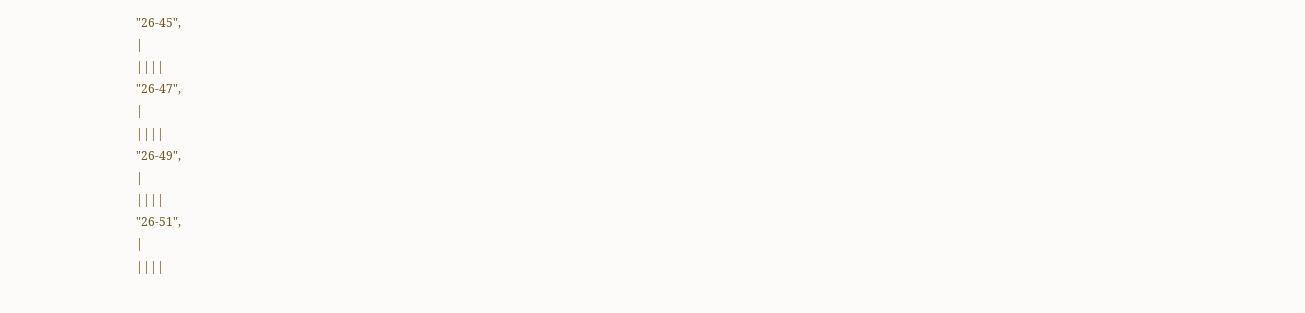"26-45",
|
||||
"26-47",
|
||||
"26-49",
|
||||
"26-51",
|
||||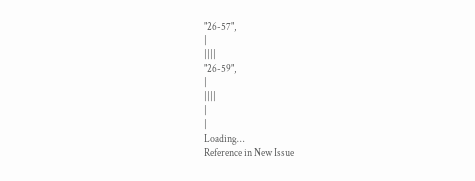"26-57",
|
||||
"26-59",
|
||||
|
|
Loading…
Reference in New Issue